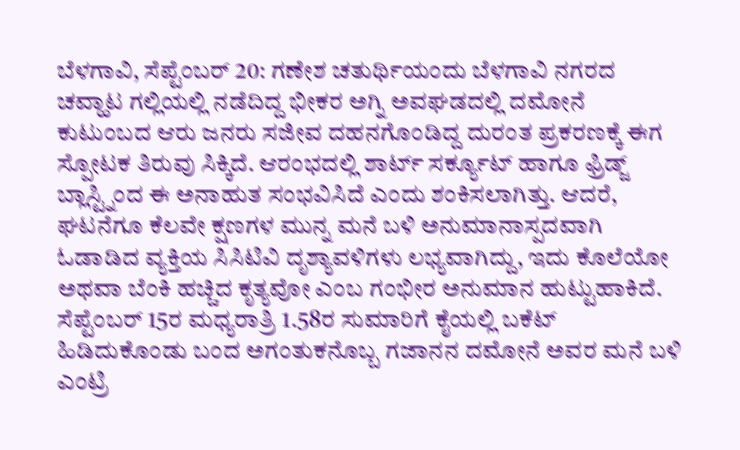ಬೆಳಗಾವಿ, ಸೆಪ್ಟೆಂಬರ್ 20: ಗಣೇಶ ಚತುರ್ಥಿಯಂದು ಬೆಳಗಾವಿ ನಗರದ ಚವ್ಹಾಟ ಗಲ್ಲಿಯಲ್ಲಿ ನಡೆದಿದ್ದ ಭೀಕರ ಅಗ್ನಿ ಅವಘಡದಲ್ಲಿ ದಮೋನೆ ಕುಟುಂಬದ ಆರು ಜನರು ಸಜೀವ ದಹನಗೊಂಡಿದ್ದ ದುರಂತ ಪ್ರಕರಣಕ್ಕೆ ಈಗ ಸ್ಪೋಟಕ ತಿರುವು ಸಿಕ್ಕಿದೆ. ಆರಂಭದಲ್ಲಿ ಶಾರ್ಟ್ ಸರ್ಕ್ಯೂಟ್ ಹಾಗೂ ಫ್ರಿಡ್ಜ್ ಬ್ಲಾಸ್ಟ್ನಿಂದ ಈ ಅನಾಹುತ ಸಂಭವಿಸಿದೆ ಎಂದು ಶಂಕಿಸಲಾಗಿತ್ತು. ಆದರೆ, ಘಟನೆಗೂ ಕೆಲವೇ ಕ್ಷಣಗಳ ಮುನ್ನ ಮನೆ ಬಳಿ ಅನುಮಾನಾಸ್ಪದವಾಗಿ ಓಡಾಡಿದ ವ್ಯಕ್ತಿಯ ಸಿಸಿಟಿವಿ ದೃಶ್ಯಾವಳಿಗಳು ಲಭ್ಯವಾಗಿದ್ದು, ಇದು ಕೊಲೆಯೋ ಅಥವಾ ಬೆಂಕಿ ಹಚ್ಚಿದ ಕೃತ್ಯವೋ ಎಂಬ ಗಂಭೀರ ಅನುಮಾನ ಹುಟ್ಟುಹಾಕಿದೆ.
ಸೆಪ್ಟೆಂಬರ್ 15ರ ಮಧ್ಯರಾತ್ರಿ 1.58ರ ಸುಮಾರಿಗೆ ಕೈಯಲ್ಲಿ ಬಕೆಟ್ ಹಿಡಿದುಕೊಂಡು ಬಂದ ಅಗಂತುಕನೊಬ್ಬ ಗಜಾನನ ದಮೋನೆ ಅವರ ಮನೆ ಬಳಿ ಎಂಟ್ರಿ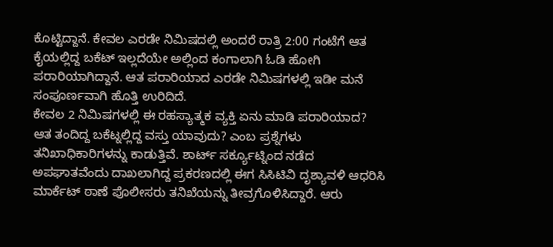ಕೊಟ್ಟಿದ್ದಾನೆ. ಕೇವಲ ಎರಡೇ ನಿಮಿಷದಲ್ಲಿ ಅಂದರೆ ರಾತ್ರಿ 2:00 ಗಂಟೆಗೆ ಆತ ಕೈಯಲ್ಲಿದ್ದ ಬಕೆಟ್ ಇಲ್ಲದೆಯೇ ಅಲ್ಲಿಂದ ಕಂಗಾಲಾಗಿ ಓಡಿ ಹೋಗಿ ಪರಾರಿಯಾಗಿದ್ದಾನೆ. ಆತ ಪರಾರಿಯಾದ ಎರಡೇ ನಿಮಿಷಗಳಲ್ಲಿ ಇಡೀ ಮನೆ ಸಂಪೂರ್ಣವಾಗಿ ಹೊತ್ತಿ ಉರಿದಿದೆ.
ಕೇವಲ 2 ನಿಮಿಷಗಳಲ್ಲಿ ಈ ರಹಸ್ಯಾತ್ಮಕ ವ್ಯಕ್ತಿ ಏನು ಮಾಡಿ ಪರಾರಿಯಾದ? ಆತ ತಂದಿದ್ದ ಬಕೆಟ್ನಲ್ಲಿದ್ದ ವಸ್ತು ಯಾವುದು? ಎಂಬ ಪ್ರಶ್ನೆಗಳು ತನಿಖಾಧಿಕಾರಿಗಳನ್ನು ಕಾಡುತ್ತಿವೆ. ಶಾರ್ಟ್ ಸರ್ಕ್ಯೂಟ್ನಿಂದ ನಡೆದ ಅಪಘಾತವೆಂದು ದಾಖಲಾಗಿದ್ದ ಪ್ರಕರಣದಲ್ಲಿ ಈಗ ಸಿಸಿಟಿವಿ ದೃಶ್ಯಾವಳಿ ಆಧರಿಸಿ ಮಾರ್ಕೆಟ್ ಠಾಣೆ ಪೊಲೀಸರು ತನಿಖೆಯನ್ನು ತೀವ್ರಗೊಳಿಸಿದ್ದಾರೆ. ಆರು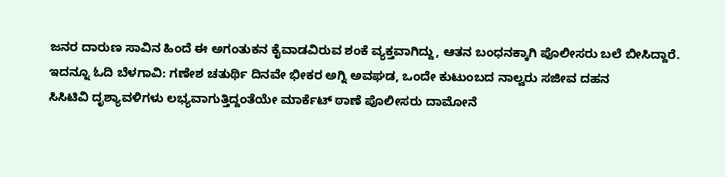ಜನರ ದಾರುಣ ಸಾವಿನ ಹಿಂದೆ ಈ ಅಗಂತುಕನ ಕೈವಾಡವಿರುವ ಶಂಕೆ ವ್ಯಕ್ತವಾಗಿದ್ದು, ಆತನ ಬಂಧನಕ್ಕಾಗಿ ಪೊಲೀಸರು ಬಲೆ ಬೀಸಿದ್ದಾರೆ.
ಇದನ್ನೂ ಓದಿ ಬೆಳಗಾವಿ: ಗಣೇಶ ಚತುರ್ಥಿ ದಿನವೇ ಭೀಕರ ಅಗ್ನಿ ಅವಘಡ, ಒಂದೇ ಕುಟುಂಬದ ನಾಲ್ವರು ಸಜೀವ ದಹನ
ಸಿಸಿಟಿವಿ ದೃಶ್ಯಾವಳಿಗಳು ಲಭ್ಯವಾಗುತ್ತಿದ್ದಂತೆಯೇ ಮಾರ್ಕೆಟ್ ಠಾಣೆ ಪೊಲೀಸರು ದಾಮೋನೆ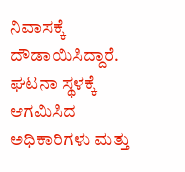ನಿವಾಸಕ್ಕೆ ದೌಡಾಯಿಸಿದ್ದಾರೆ. ಘಟನಾ ಸ್ಥಳಕ್ಕೆ ಆಗಮಿಸಿದ ಅಧಿಕಾರಿಗಳು ಮತ್ತು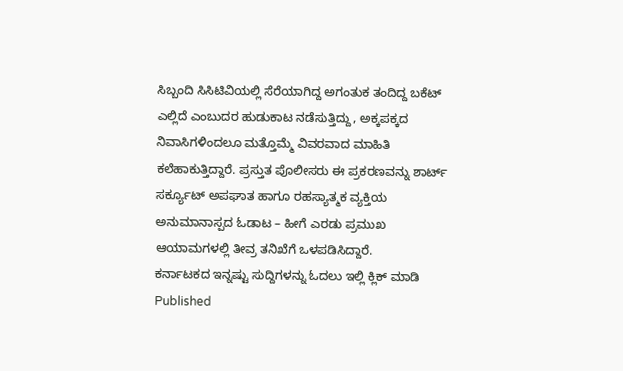ಸಿಬ್ಬಂದಿ ಸಿಸಿಟಿವಿಯಲ್ಲಿ ಸೆರೆಯಾಗಿದ್ದ ಅಗಂತುಕ ತಂದಿದ್ದ ಬಕೆಟ್ ಎಲ್ಲಿದೆ ಎಂಬುದರ ಹುಡುಕಾಟ ನಡೆಸುತ್ತಿದ್ದು, ಅಕ್ಕಪಕ್ಕದ ನಿವಾಸಿಗಳಿಂದಲೂ ಮತ್ತೊಮ್ಮೆ ವಿವರವಾದ ಮಾಹಿತಿ ಕಲೆಹಾಕುತ್ತಿದ್ದಾರೆ. ಪ್ರಸ್ತುತ ಪೊಲೀಸರು ಈ ಪ್ರಕರಣವನ್ನು ಶಾರ್ಟ್ ಸರ್ಕ್ಯೂಟ್ ಅಪಘಾತ ಹಾಗೂ ರಹಸ್ಯಾತ್ಮಕ ವ್ಯಕ್ತಿಯ ಅನುಮಾನಾಸ್ಪದ ಓಡಾಟ – ಹೀಗೆ ಎರಡು ಪ್ರಮುಖ ಆಯಾಮಗಳಲ್ಲಿ ತೀವ್ರ ತನಿಖೆಗೆ ಒಳಪಡಿಸಿದ್ದಾರೆ.
ಕರ್ನಾಟಕದ ಇನ್ನಷ್ಟು ಸುದ್ದಿಗಳನ್ನು ಓದಲು ಇಲ್ಲಿ ಕ್ಲಿಕ್ ಮಾಡಿ
Published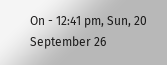On - 12:41 pm, Sun, 20 September 26